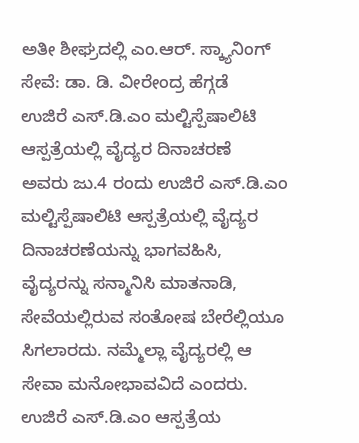ಅತೀ ಶೀಘ್ರದಲ್ಲಿ ಎಂ.ಆರ್. ಸ್ಕ್ಯಾನಿಂಗ್ ಸೇವೆ: ಡಾ. ಡಿ. ವೀರೇಂದ್ರ ಹೆಗ್ಗಡೆ
ಉಜಿರೆ ಎಸ್.ಡಿ.ಎಂ ಮಲ್ಟಿಸ್ಪೆಷಾಲಿಟಿ ಆಸ್ಪತ್ರೆಯಲ್ಲಿ ವೈದ್ಯರ ದಿನಾಚರಣೆ
ಅವರು ಜು.4 ರಂದು ಉಜಿರೆ ಎಸ್.ಡಿ.ಎಂ ಮಲ್ಟಿಸ್ಪೆಷಾಲಿಟಿ ಆಸ್ಪತ್ರೆಯಲ್ಲಿ ವೈದ್ಯರ ದಿನಾಚರಣೆಯನ್ನು ಭಾಗವಹಿಸಿ, ವೈದ್ಯರನ್ನು ಸನ್ಮಾನಿಸಿ ಮಾತನಾಡಿ, ಸೇವೆಯಲ್ಲಿರುವ ಸಂತೋಷ ಬೇರೆಲ್ಲಿಯೂ ಸಿಗಲಾರದು. ನಮ್ಮೆಲ್ಲಾ ವೈದ್ಯರಲ್ಲಿ ಆ ಸೇವಾ ಮನೋಭಾವವಿದೆ ಎಂದರು.
ಉಜಿರೆ ಎಸ್.ಡಿ.ಎಂ ಆಸ್ಪತ್ರೆಯ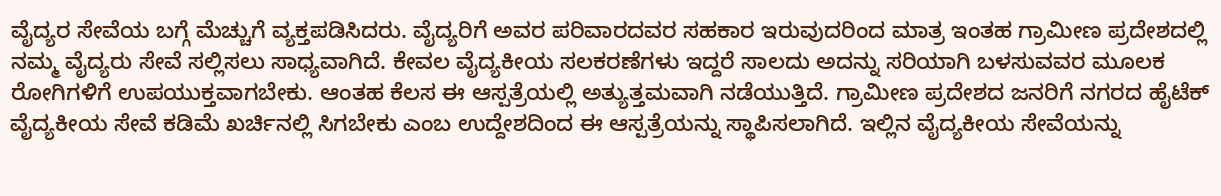ವೈದ್ಯರ ಸೇವೆಯ ಬಗ್ಗೆ ಮೆಚ್ಚುಗೆ ವ್ಯಕ್ತಪಡಿಸಿದರು. ವೈದ್ಯರಿಗೆ ಅವರ ಪರಿವಾರದವರ ಸಹಕಾರ ಇರುವುದರಿಂದ ಮಾತ್ರ ಇಂತಹ ಗ್ರಾಮೀಣ ಪ್ರದೇಶದಲ್ಲಿ ನಮ್ಮ ವೈದ್ಯರು ಸೇವೆ ಸಲ್ಲಿಸಲು ಸಾಧ್ಯವಾಗಿದೆ. ಕೇವಲ ವೈದ್ಯಕೀಯ ಸಲಕರಣೆಗಳು ಇದ್ದರೆ ಸಾಲದು ಅದನ್ನು ಸರಿಯಾಗಿ ಬಳಸುವವರ ಮೂಲಕ ರೋಗಿಗಳಿಗೆ ಉಪಯುಕ್ತವಾಗಬೇಕು. ಆಂತಹ ಕೆಲಸ ಈ ಆಸ್ಪತ್ರೆಯಲ್ಲಿ ಅತ್ಯುತ್ತಮವಾಗಿ ನಡೆಯುತ್ತಿದೆ. ಗ್ರಾಮೀಣ ಪ್ರದೇಶದ ಜನರಿಗೆ ನಗರದ ಹೈಟೆಕ್ ವೈದ್ಯಕೀಯ ಸೇವೆ ಕಡಿಮೆ ಖರ್ಚಿನಲ್ಲಿ ಸಿಗಬೇಕು ಎಂಬ ಉದ್ದೇಶದಿಂದ ಈ ಆಸ್ಪತ್ರೆಯನ್ನು ಸ್ಥಾಪಿಸಲಾಗಿದೆ. ಇಲ್ಲಿನ ವೈದ್ಯಕೀಯ ಸೇವೆಯನ್ನು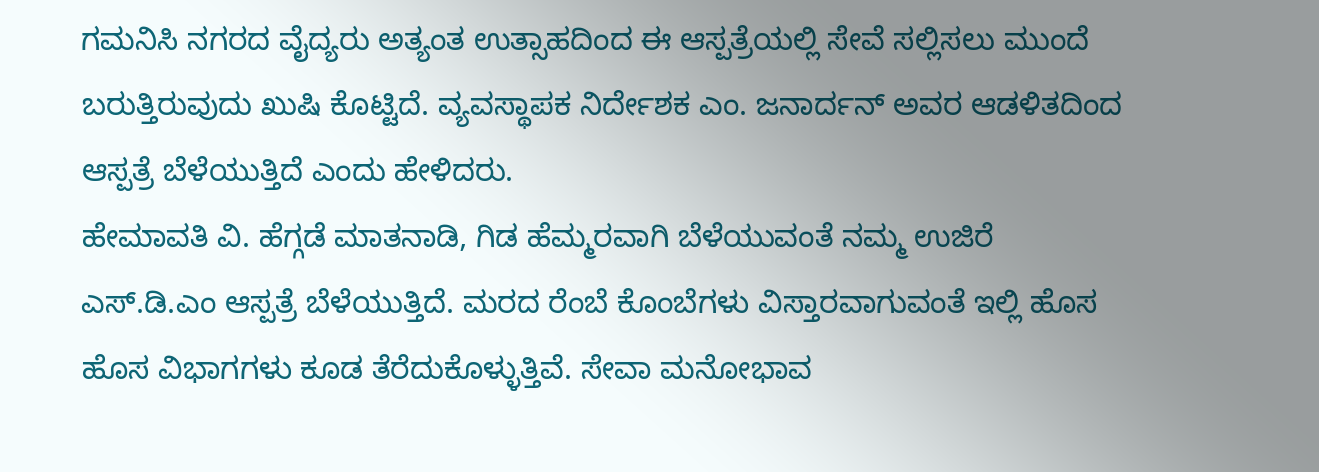ಗಮನಿಸಿ ನಗರದ ವೈದ್ಯರು ಅತ್ಯಂತ ಉತ್ಸಾಹದಿಂದ ಈ ಆಸ್ಪತ್ರೆಯಲ್ಲಿ ಸೇವೆ ಸಲ್ಲಿಸಲು ಮುಂದೆ ಬರುತ್ತಿರುವುದು ಖುಷಿ ಕೊಟ್ಟಿದೆ. ವ್ಯವಸ್ಥಾಪಕ ನಿರ್ದೇಶಕ ಎಂ. ಜನಾರ್ದನ್ ಅವರ ಆಡಳಿತದಿಂದ ಆಸ್ಪತ್ರೆ ಬೆಳೆಯುತ್ತಿದೆ ಎಂದು ಹೇಳಿದರು.
ಹೇಮಾವತಿ ವಿ. ಹೆಗ್ಗಡೆ ಮಾತನಾಡಿ, ಗಿಡ ಹೆಮ್ಮರವಾಗಿ ಬೆಳೆಯುವಂತೆ ನಮ್ಮ ಉಜಿರೆ ಎಸ್.ಡಿ.ಎಂ ಆಸ್ಪತ್ರೆ ಬೆಳೆಯುತ್ತಿದೆ. ಮರದ ರೆಂಬೆ ಕೊಂಬೆಗಳು ವಿಸ್ತಾರವಾಗುವಂತೆ ಇಲ್ಲಿ ಹೊಸ ಹೊಸ ವಿಭಾಗಗಳು ಕೂಡ ತೆರೆದುಕೊಳ್ಳುತ್ತಿವೆ. ಸೇವಾ ಮನೋಭಾವ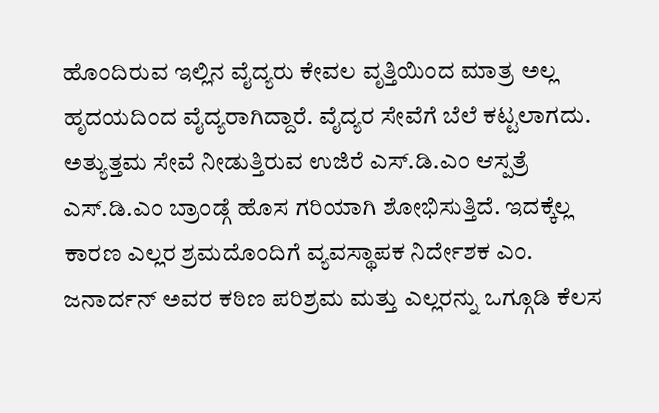ಹೊಂದಿರುವ ಇಲ್ಲಿನ ವೈದ್ಯರು ಕೇವಲ ವೃತ್ತಿಯಿಂದ ಮಾತ್ರ ಅಲ್ಲ ಹೃದಯದಿಂದ ವೈದ್ಯರಾಗಿದ್ದಾರೆ. ವೈದ್ಯರ ಸೇವೆಗೆ ಬೆಲೆ ಕಟ್ಟಲಾಗದು. ಅತ್ಯುತ್ತಮ ಸೇವೆ ನೀಡುತ್ತಿರುವ ಉಜಿರೆ ಎಸ್.ಡಿ.ಎಂ ಆಸ್ಪತ್ರೆ ಎಸ್.ಡಿ.ಎಂ ಬ್ರಾಂಡ್ಗೆ ಹೊಸ ಗರಿಯಾಗಿ ಶೋಭಿಸುತ್ತಿದೆ. ಇದಕ್ಕೆಲ್ಲ ಕಾರಣ ಎಲ್ಲರ ಶ್ರಮದೊಂದಿಗೆ ವ್ಯವಸ್ಥಾಪಕ ನಿರ್ದೇಶಕ ಎಂ. ಜನಾರ್ದನ್ ಅವರ ಕಠಿಣ ಪರಿಶ್ರಮ ಮತ್ತು ಎಲ್ಲರನ್ನು ಒಗ್ಗೂಡಿ ಕೆಲಸ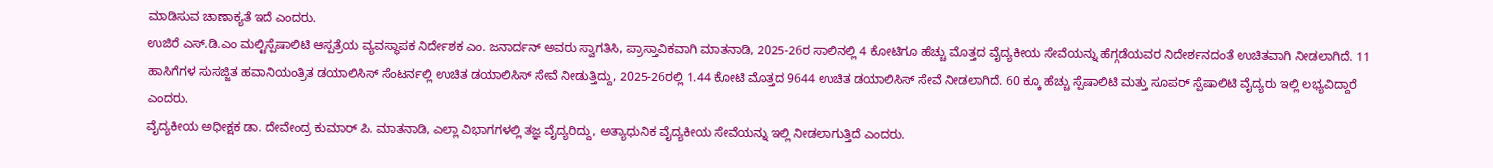ಮಾಡಿಸುವ ಚಾಣಾಕ್ಯತೆ ಇದೆ ಎಂದರು.
ಉಜಿರೆ ಎಸ್.ಡಿ.ಎಂ ಮಲ್ಟಿಸ್ಪೆಷಾಲಿಟಿ ಆಸ್ಪತ್ರೆಯ ವ್ಯವಸ್ಥಾಪಕ ನಿರ್ದೇಶಕ ಎಂ. ಜನಾರ್ದನ್ ಅವರು ಸ್ವಾಗತಿಸಿ, ಪ್ರಾಸ್ತಾವಿಕವಾಗಿ ಮಾತನಾಡಿ, 2025-26ರ ಸಾಲಿನಲ್ಲಿ 4 ಕೋಟಿಗೂ ಹೆಚ್ಚು ಮೊತ್ತದ ವೈದ್ಯಕೀಯ ಸೇವೆಯನ್ನು ಹೆಗ್ಗಡೆಯವರ ನಿದೇರ್ಶನದಂತೆ ಉಚಿತವಾಗಿ ನೀಡಲಾಗಿದೆ. 11 ಹಾಸಿಗೆಗಳ ಸುಸಜ್ಜಿತ ಹವಾನಿಯಂತ್ರಿತ ಡಯಾಲಿಸಿಸ್ ಸೆಂಟರ್ನಲ್ಲಿ ಉಚಿತ ಡಯಾಲಿಸಿಸ್ ಸೇವೆ ನೀಡುತ್ತಿದ್ದು, 2025-26ರಲ್ಲಿ 1.44 ಕೋಟಿ ಮೊತ್ತದ 9644 ಉಚಿತ ಡಯಾಲಿಸಿಸ್ ಸೇವೆ ನೀಡಲಾಗಿದೆ. 60 ಕ್ಕೂ ಹೆಚ್ಚು ಸ್ಪೆಷಾಲಿಟಿ ಮತ್ತು ಸೂಪರ್ ಸ್ಪೆಷಾಲಿಟಿ ವೈದ್ಯರು ಇಲ್ಲಿ ಲಭ್ಯವಿದ್ದಾರೆ ಎಂದರು.
ವೈದ್ಯಕೀಯ ಅಧೀಕ್ಷಕ ಡಾ. ದೇವೇಂದ್ರ ಕುಮಾರ್ ಪಿ. ಮಾತನಾಡಿ, ಎಲ್ಲಾ ವಿಭಾಗಗಳಲ್ಲಿ ತಜ್ಞ ವೈದ್ಯರಿದ್ದು, ಅತ್ಯಾಧುನಿಕ ವೈದ್ಯಕೀಯ ಸೇವೆಯನ್ನು ಇಲ್ಲಿ ನೀಡಲಾಗುತ್ತಿದೆ ಎಂದರು.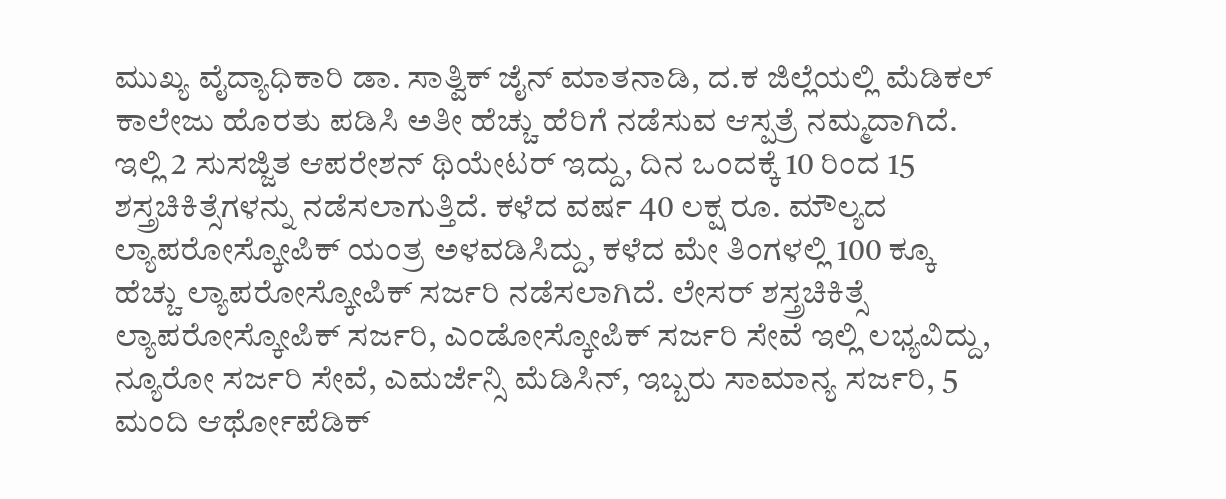ಮುಖ್ಯ ವೈದ್ಯಾಧಿಕಾರಿ ಡಾ. ಸಾತ್ವಿಕ್ ಜೈನ್ ಮಾತನಾಡಿ, ದ.ಕ ಜಿಲ್ಲೆಯಲ್ಲಿ ಮೆಡಿಕಲ್ ಕಾಲೇಜು ಹೊರತು ಪಡಿಸಿ ಅತೀ ಹೆಚ್ಚು ಹೆರಿಗೆ ನಡೆಸುವ ಆಸ್ಪತ್ರೆ ನಮ್ಮದಾಗಿದೆ. ಇಲ್ಲಿ 2 ಸುಸಜ್ಜಿತ ಆಪರೇಶನ್ ಥಿಯೇಟರ್ ಇದ್ದು, ದಿನ ಒಂದಕ್ಕೆ 10 ರಿಂದ 15 ಶಸ್ತ್ರಚಿಕಿತ್ಸೆಗಳನ್ನು ನಡೆಸಲಾಗುತ್ತಿದೆ. ಕಳೆದ ವರ್ಷ 40 ಲಕ್ಷ ರೂ. ಮೌಲ್ಯದ ಲ್ಯಾಪರೋಸ್ಕೋಪಿಕ್ ಯಂತ್ರ ಅಳವಡಿಸಿದ್ದು, ಕಳೆದ ಮೇ ತಿಂಗಳಲ್ಲಿ 100 ಕ್ಕೂ ಹೆಚ್ಚು ಲ್ಯಾಪರೋಸ್ಕೋಪಿಕ್ ಸರ್ಜರಿ ನಡೆಸಲಾಗಿದೆ. ಲೇಸರ್ ಶಸ್ತ್ರಚಿಕಿತ್ಸೆ ಲ್ಯಾಪರೋಸ್ಕೋಪಿಕ್ ಸರ್ಜರಿ, ಎಂಡೋಸ್ಕೋಪಿಕ್ ಸರ್ಜರಿ ಸೇವೆ ಇಲ್ಲಿ ಲಭ್ಯವಿದ್ದು, ನ್ಯೂರೋ ಸರ್ಜರಿ ಸೇವೆ, ಎಮರ್ಜೆನ್ಸಿ ಮೆಡಿಸಿನ್, ಇಬ್ಬರು ಸಾಮಾನ್ಯ ಸರ್ಜರಿ, 5 ಮಂದಿ ಆರ್ಥೋಪೆಡಿಕ್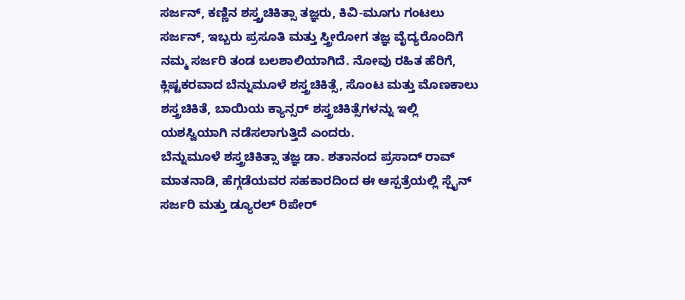ಸರ್ಜನ್, ಕಣ್ಣಿನ ಶಸ್ತ್ರ್ರಚಿಕಿತ್ಸಾ ತಜ್ಞರು, ಕಿವಿ-ಮೂಗು ಗಂಟಲು ಸರ್ಜನ್, ಇಬ್ಬರು ಪ್ರಸೂತಿ ಮತ್ತು ಸ್ತ್ರೀರೋಗ ತಜ್ಞ ವೈದ್ಯರೊಂದಿಗೆ ನಮ್ಮ ಸರ್ಜರಿ ತಂಡ ಬಲಶಾಲಿಯಾಗಿದೆ. ನೋವು ರಹಿತ ಹೆರಿಗೆ, ಕ್ಲಿಷ್ಟಕರವಾದ ಬೆನ್ನುಮೂಳೆ ಶಸ್ತ್ರಚಿಕಿತ್ಸೆ, ಸೊಂಟ ಮತ್ತು ಮೊಣಕಾಲು ಶಸ್ತ್ರಚಿಕಿತೆ, ಬಾಯಿಯ ಕ್ಯಾನ್ಸರ್ ಶಸ್ತ್ರಚಿಕಿತ್ಸೆಗಳನ್ನು ಇಲ್ಲಿ ಯಶಸ್ವಿಯಾಗಿ ನಡೆಸಲಾಗುತ್ತಿದೆ ಎಂದರು.
ಬೆನ್ನುಮೂಳೆ ಶಸ್ತ್ರಚಿಕಿತ್ಸಾ ತಜ್ಞ ಡಾ. ಶತಾನಂದ ಪ್ರಸಾದ್ ರಾವ್ ಮಾತನಾಡಿ, ಹೆಗ್ಗಡೆಯವರ ಸಹಕಾರದಿಂದ ಈ ಆಸ್ಪತ್ರೆಯಲ್ಲಿ ಸ್ಪೈನ್ ಸರ್ಜರಿ ಮತ್ತು ಡ್ಯೂರಲ್ ರಿಪೇರ್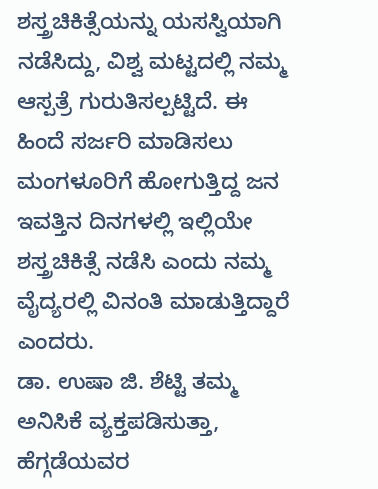ಶಸ್ತ್ರಚಿಕಿತ್ಸೆಯನ್ನು ಯಸಸ್ವಿಯಾಗಿ ನಡೆಸಿದ್ದು, ವಿಶ್ವ ಮಟ್ಟದಲ್ಲಿ ನಮ್ಮ ಆಸ್ಪತ್ರೆ ಗುರುತಿಸಲ್ಪಟ್ಟಿದೆ. ಈ ಹಿಂದೆ ಸರ್ಜರಿ ಮಾಡಿಸಲು ಮಂಗಳೂರಿಗೆ ಹೋಗುತ್ತಿದ್ದ ಜನ ಇವತ್ತಿನ ದಿನಗಳಲ್ಲಿ ಇಲ್ಲಿಯೇ ಶಸ್ತ್ರಚಿಕಿತ್ಸೆ ನಡೆಸಿ ಎಂದು ನಮ್ಮ ವೈದ್ಯರಲ್ಲಿ ವಿನಂತಿ ಮಾಡುತ್ತಿದ್ದಾರೆ ಎಂದರು.
ಡಾ. ಉಷಾ ಜಿ. ಶೆಟ್ಟಿ ತಮ್ಮ ಅನಿಸಿಕೆ ವ್ಯಕ್ತಪಡಿಸುತ್ತಾ, ಹೆಗ್ಗಡೆಯವರ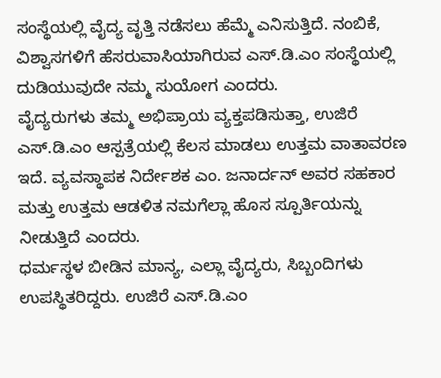ಸಂಸ್ಥೆಯಲ್ಲಿ ವೈದ್ಯ ವೃತ್ತಿ ನಡೆಸಲು ಹೆಮ್ಮೆ ಎನಿಸುತ್ತಿದೆ. ನಂಬಿಕೆ, ವಿಶ್ವಾಸಗಳಿಗೆ ಹೆಸರುವಾಸಿಯಾಗಿರುವ ಎಸ್.ಡಿ.ಎಂ ಸಂಸ್ಥೆಯಲ್ಲಿ ದುಡಿಯುವುದೇ ನಮ್ಮ ಸುಯೋಗ ಎಂದರು.
ವೈದ್ಯರುಗಳು ತಮ್ಮ ಅಭಿಪ್ರಾಯ ವ್ಯಕ್ತಪಡಿಸುತ್ತಾ, ಉಜಿರೆ ಎಸ್.ಡಿ.ಎಂ ಆಸ್ಪತ್ರೆಯಲ್ಲಿ ಕೆಲಸ ಮಾಡಲು ಉತ್ತಮ ವಾತಾವರಣ ಇದೆ. ವ್ಯವಸ್ಥಾಪಕ ನಿರ್ದೇಶಕ ಎಂ. ಜನಾರ್ದನ್ ಅವರ ಸಹಕಾರ ಮತ್ತು ಉತ್ತಮ ಆಡಳಿತ ನಮಗೆಲ್ಲಾ ಹೊಸ ಸ್ಪೂರ್ತಿಯನ್ನು ನೀಡುತ್ತಿದೆ ಎಂದರು.
ಧರ್ಮಸ್ಥಳ ಬೀಡಿನ ಮಾನ್ಯ, ಎಲ್ಲಾ ವೈದ್ಯರು, ಸಿಬ್ಬಂದಿಗಳು ಉಪಸ್ಥಿತರಿದ್ದರು. ಉಜಿರೆ ಎಸ್.ಡಿ.ಎಂ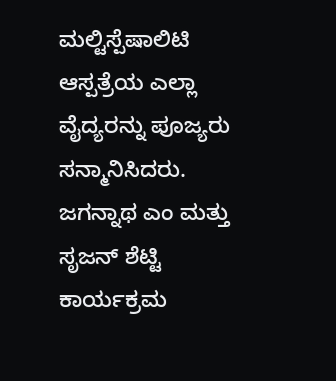ಮಲ್ಟಿಸ್ಪೆಷಾಲಿಟಿ ಆಸ್ಪತ್ರೆಯ ಎಲ್ಲಾ ವೈದ್ಯರನ್ನು ಪೂಜ್ಯರು ಸನ್ಮಾನಿಸಿದರು. ಜಗನ್ನಾಥ ಎಂ ಮತ್ತು ಸೃಜನ್ ಶೆಟ್ಟಿ ಕಾರ್ಯಕ್ರಮ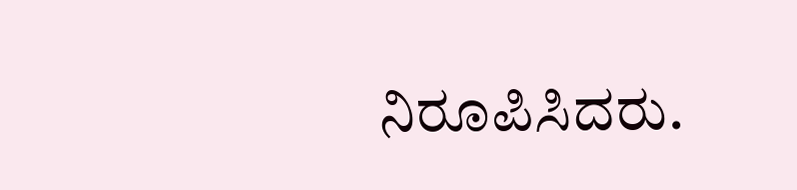ನಿರೂಪಿಸಿದರು.